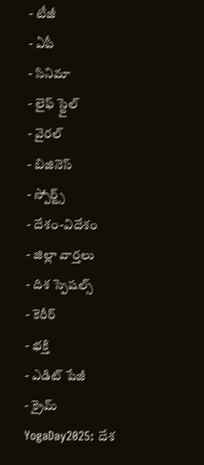- టీజీ
- ఏపీ
- సినిమా
- లైఫ్ స్టైల్
- వైరల్
- బిజినెస్
- స్పోర్ట్స్
- దేశం-విదేశం
- జిల్లా వార్తలు
- దిశ స్పెషల్స్
- కెరీర్
- భక్తి
- ఎడిట్ పేజీ
- క్రైమ్
YogaDay2025: దేశ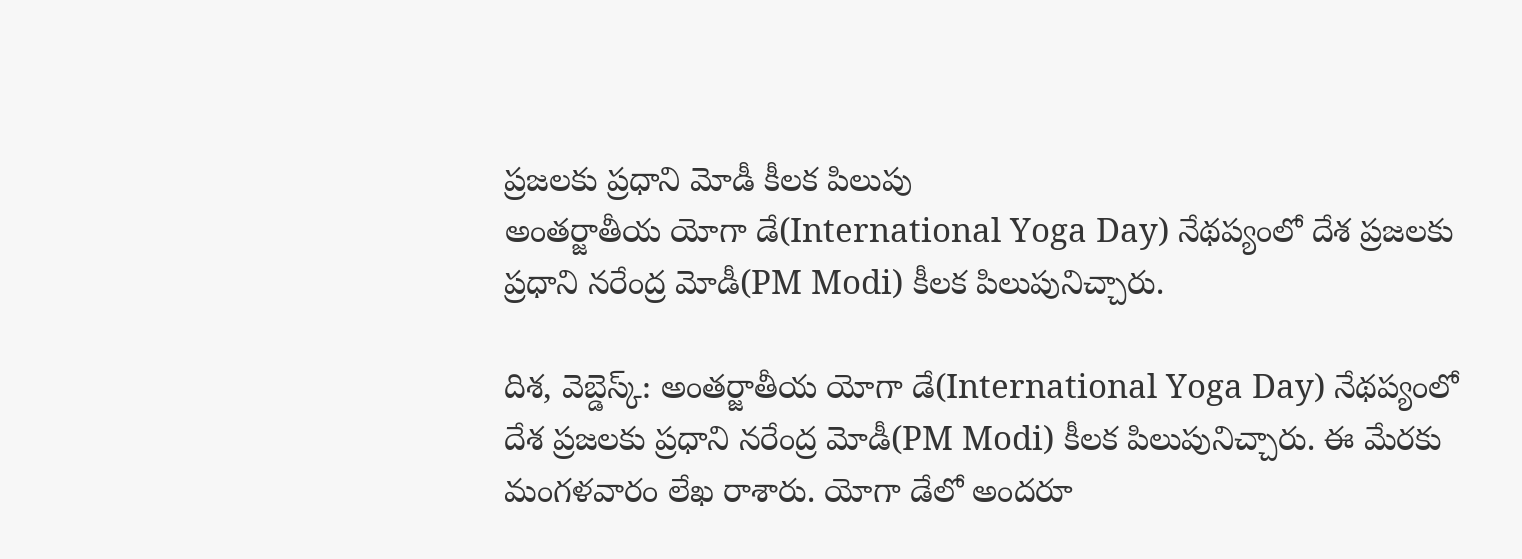ప్రజలకు ప్రధాని మోడీ కీలక పిలుపు
అంతర్జాతీయ యోగా డే(International Yoga Day) నేథప్యంలో దేశ ప్రజలకు ప్రధాని నరేంద్ర మోడీ(PM Modi) కీలక పిలుపునిచ్చారు.

దిశ, వెబ్డెస్క్: అంతర్జాతీయ యోగా డే(International Yoga Day) నేథప్యంలో దేశ ప్రజలకు ప్రధాని నరేంద్ర మోడీ(PM Modi) కీలక పిలుపునిచ్చారు. ఈ మేరకు మంగళవారం లేఖ రాశారు. యోగా డేలో అందరూ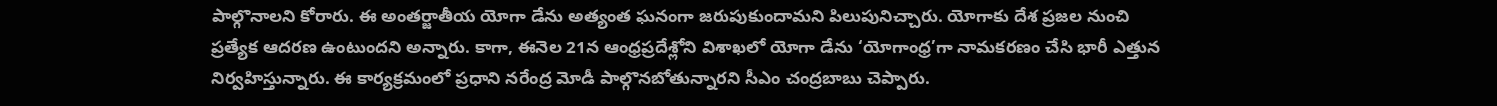పాల్గొనాలని కోరారు. ఈ అంతర్జాతీయ యోగా డేను అత్యంత ఘనంగా జరుపుకుందామని పిలుపునిచ్చారు. యోగాకు దేశ ప్రజల నుంచి ప్రత్యేక ఆదరణ ఉంటుందని అన్నారు. కాగా, ఈనెల 21న ఆంధ్రప్రదేశ్లోని విశాఖలో యోగా డేను ‘యోగాంధ్ర’గా నామకరణం చేసి భారీ ఎత్తున నిర్వహిస్తున్నారు. ఈ కార్యక్రమంలో ప్రధాని నరేంద్ర మోడీ పాల్గొనబోతున్నారని సీఎం చంద్రబాబు చెప్పారు.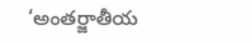‘అంతర్జాతీయ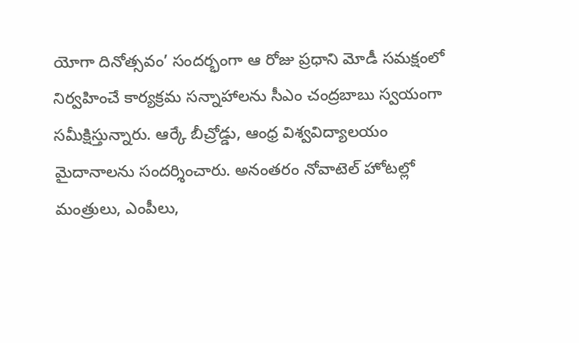యోగా దినోత్సవం’ సందర్భంగా ఆ రోజు ప్రధాని మోడీ సమక్షంలో నిర్వహించే కార్యక్రమ సన్నాహాలను సీఎం చంద్రబాబు స్వయంగా సమీక్షిస్తున్నారు. ఆర్కే బీచ్రోడ్డు, ఆంధ్ర విశ్వవిద్యాలయం మైదానాలను సందర్శించారు. అనంతరం నోవాటెల్ హోటల్లో మంత్రులు, ఎంపీలు,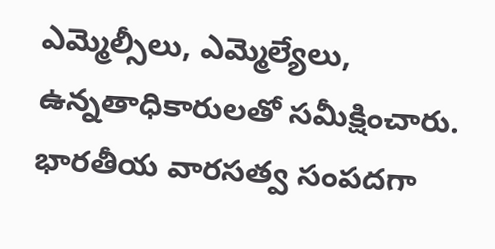ఎమ్మెల్సీలు, ఎమ్మెల్యేలు, ఉన్నతాధికారులతో సమీక్షించారు. భారతీయ వారసత్వ సంపదగా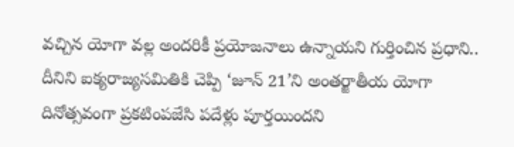వచ్చిన యోగా వల్ల అందరికీ ప్రయోజనాలు ఉన్నాయని గుర్తించిన ప్రధాని.. దీనిని ఐక్యరాజ్యసమితికి చెప్పి ‘జూన్ 21’ని అంతర్జాతీయ యోగా దినోత్సవంగా ప్రకటింపజేసి పదేళ్లు పూర్తయిందని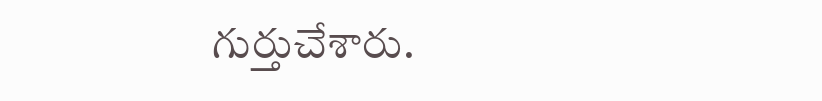గుర్తుచేశారు.